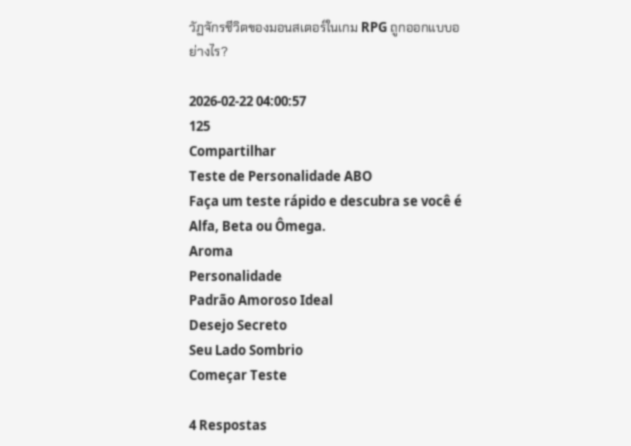วัฏจักรชีวิตของมอนสเตอร์ในเกม RPG ถูกออกแบบอย่างไร?

2026-02-22 04:00:57
125
Compartilhar
Teste de Personalidade ABO
Faça um teste rápido e descubra se você é Alfa, Beta ou Ômega.
Aroma
Personalidade
Padrão Amoroso Ideal
Desejo Secreto
Seu Lado Sombrio
Começar Teste

4 Respostas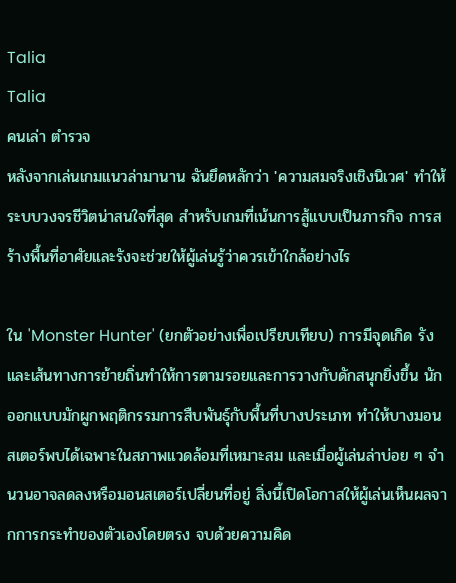Talia
Talia
คนเล่า ตำรวจ
หลังจากเล่นเกมแนวล่ามานาน ฉันยึดหลักว่า 'ความสมจริงเชิงนิเวศ' ทำให้ระบบวงจรชีวิตน่าสนใจที่สุด สำหรับเกมที่เน้นการสู้แบบเป็นภารกิจ การสร้างพื้นที่อาศัยและรังจะช่วยให้ผู้เล่นรู้ว่าควรเข้าใกล้อย่างไร

ใน 'Monster Hunter' (ยกตัวอย่างเพื่อเปรียบเทียบ) การมีจุดเกิด รัง และเส้นทางการย้ายถิ่นทำให้การตามรอยและการวางกับดักสนุกยิ่งขึ้น นักออกแบบมักผูกพฤติกรรมการสืบพันธุ์กับพื้นที่บางประเภท ทำให้บางมอนสเตอร์พบได้เฉพาะในสภาพแวดล้อมที่เหมาะสม และเมื่อผู้เล่นล่าบ่อย ๆ จำนวนอาจลดลงหรือมอนสเตอร์เปลี่ยนที่อยู่ สิ่งนี้เปิดโอกาสให้ผู้เล่นเห็นผลจากการกระทำของตัวเองโดยตรง จบด้วยความคิด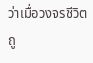ว่าเมื่อวงจรชีวิตถู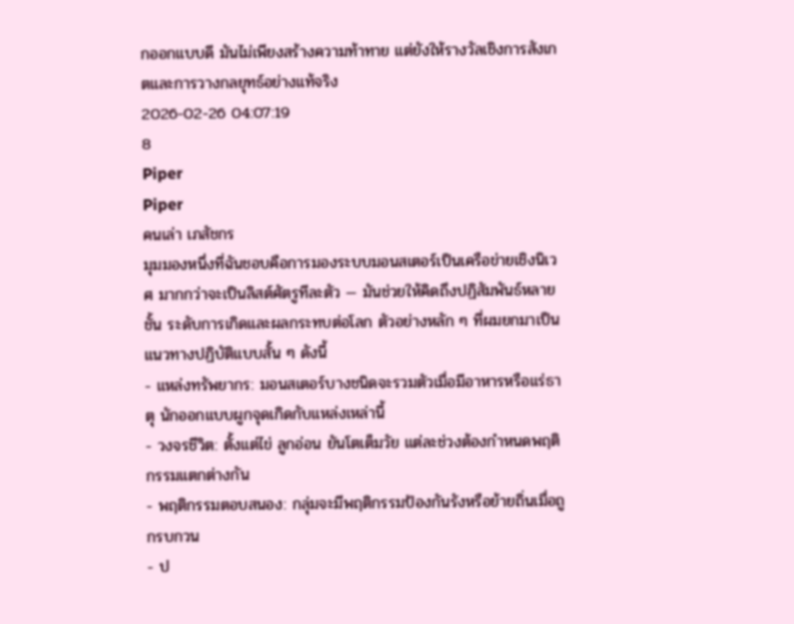กออกแบบดี มันไม่เพียงสร้างความท้าทาย แต่ยังให้รางวัลเชิงการสังเกตและการวางกลยุทธ์อย่างแท้จริง
2026-02-26 04:07:19
8
Piper
Piper
คนเล่า เภสัชกร
มุมมองหนึ่งที่ฉันชอบคือการมองระบบมอนสเตอร์เป็นเครือข่ายเชิงนิเวศ มากกว่าจะเป็นลิสต์ศัตรูทีละตัว — มันช่วยให้คิดถึงปฏิสัมพันธ์หลายชั้น ระดับการเกิดและผลกระทบต่อโลก ตัวอย่างหลัก ๆ ที่ผมยกมาเป็นแนวทางปฏิบัติแบบสั้น ๆ ดังนี้
- แหล่งทรัพยากร: มอนสเตอร์บางชนิดจะรวมตัวเมื่อมีอาหารหรือแร่ธาตุ นักออกแบบผูกจุดเกิดกับแหล่งเหล่านี้
- วงจรชีวิต: ตั้งแต่ไข่ ลูกอ่อน ยันโตเต็มวัย แต่ละช่วงต้องกำหนดพฤติกรรมแตกต่างกัน
- พฤติกรรมตอบสนอง: กลุ่มจะมีพฤติกรรมป้องกันรังหรือย้ายถิ่นเมื่อถูกรบกวน
- ป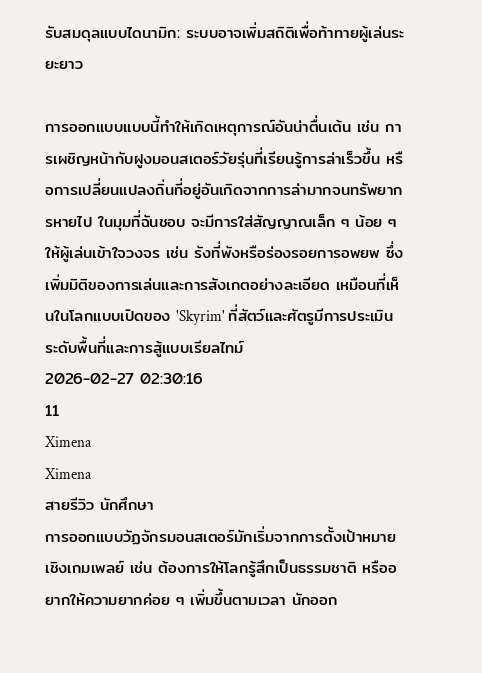รับสมดุลแบบไดนามิก: ระบบอาจเพิ่มสถิติเพื่อท้าทายผู้เล่นระยะยาว

การออกแบบแบบนี้ทำให้เกิดเหตุการณ์อันน่าตื่นเต้น เช่น การเผชิญหน้ากับฝูงมอนสเตอร์วัยรุ่นที่เรียนรู้การล่าเร็วขึ้น หรือการเปลี่ยนแปลงถิ่นที่อยู่อันเกิดจากการล่ามากจนทรัพยากรหายไป ในมุมที่ฉันชอบ จะมีการใส่สัญญาณเล็ก ๆ น้อย ๆ ให้ผู้เล่นเข้าใจวงจร เช่น รังที่พังหรือร่องรอยการอพยพ ซึ่งเพิ่มมิติของการเล่นและการสังเกตอย่างละเอียด เหมือนที่เห็นในโลกแบบเปิดของ 'Skyrim' ที่สัตว์และศัตรูมีการประเมินระดับพื้นที่และการสู้แบบเรียลไทม์
2026-02-27 02:30:16
11
Ximena
Ximena
สายรีวิว นักศึกษา
การออกแบบวัฏจักรมอนสเตอร์มักเริ่มจากการตั้งเป้าหมายเชิงเกมเพลย์ เช่น ต้องการให้โลกรู้สึกเป็นธรรมชาติ หรืออยากให้ความยากค่อย ๆ เพิ่มขึ้นตามเวลา นักออก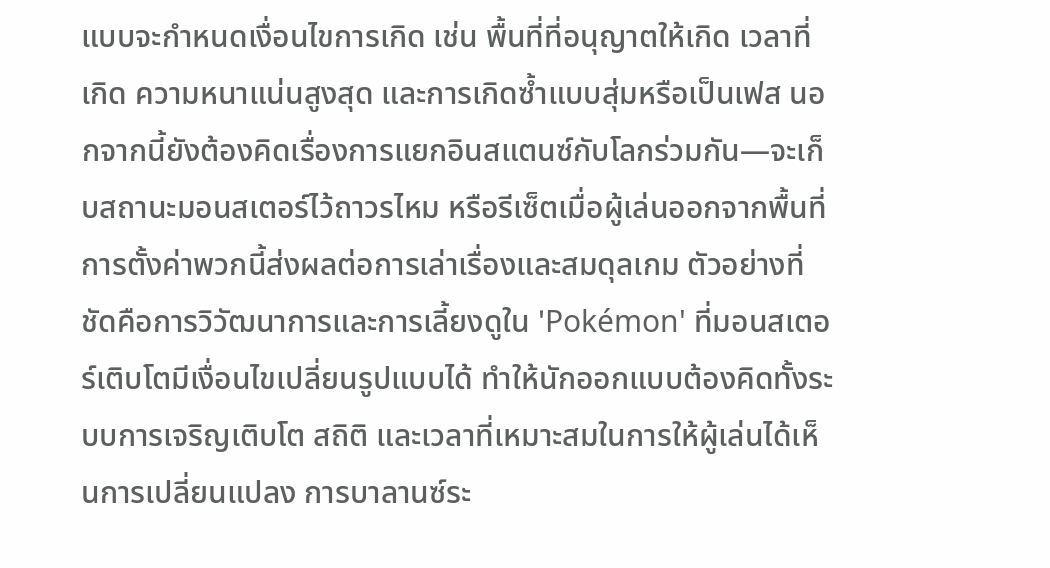แบบจะกำหนดเงื่อนไขการเกิด เช่น พื้นที่ที่อนุญาตให้เกิด เวลาที่เกิด ความหนาแน่นสูงสุด และการเกิดซ้ำแบบสุ่มหรือเป็นเฟส นอกจากนี้ยังต้องคิดเรื่องการแยกอินสแตนซ์กับโลกร่วมกัน—จะเก็บสถานะมอนสเตอร์ไว้ถาวรไหม หรือรีเซ็ตเมื่อผู้เล่นออกจากพื้นที่ การตั้งค่าพวกนี้ส่งผลต่อการเล่าเรื่องและสมดุลเกม ตัวอย่างที่ชัดคือการวิวัฒนาการและการเลี้ยงดูใน 'Pokémon' ที่มอนสเตอร์เติบโตมีเงื่อนไขเปลี่ยนรูปแบบได้ ทำให้นักออกแบบต้องคิดทั้งระบบการเจริญเติบโต สถิติ และเวลาที่เหมาะสมในการให้ผู้เล่นได้เห็นการเปลี่ยนแปลง การบาลานซ์ระ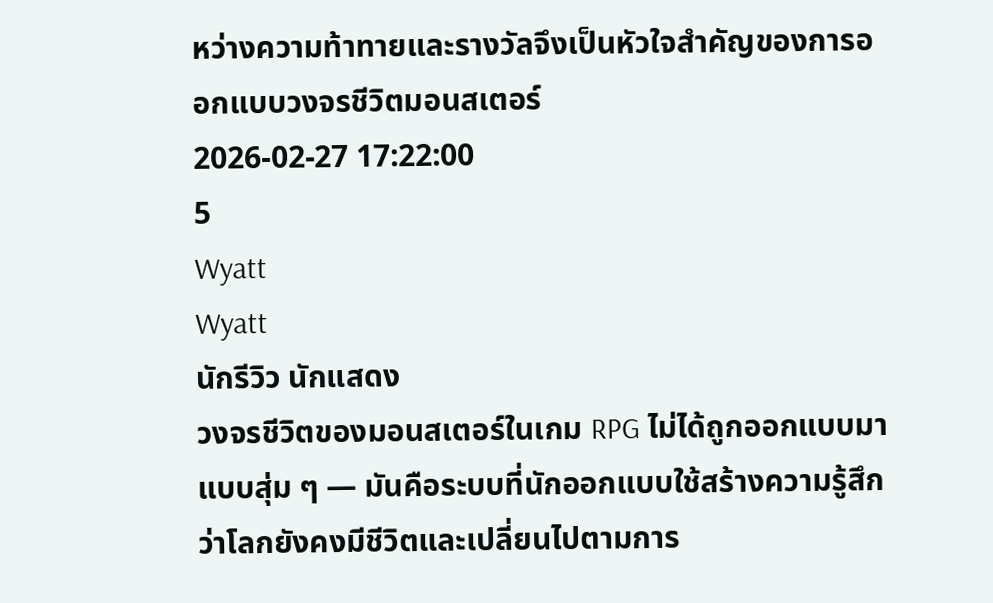หว่างความท้าทายและรางวัลจึงเป็นหัวใจสำคัญของการออกแบบวงจรชีวิตมอนสเตอร์
2026-02-27 17:22:00
5
Wyatt
Wyatt
นักรีวิว นักแสดง
วงจรชีวิตของมอนสเตอร์ในเกม RPG ไม่ได้ถูกออกแบบมาแบบสุ่ม ๆ — มันคือระบบที่นักออกแบบใช้สร้างความรู้สึกว่าโลกยังคงมีชีวิตและเปลี่ยนไปตามการ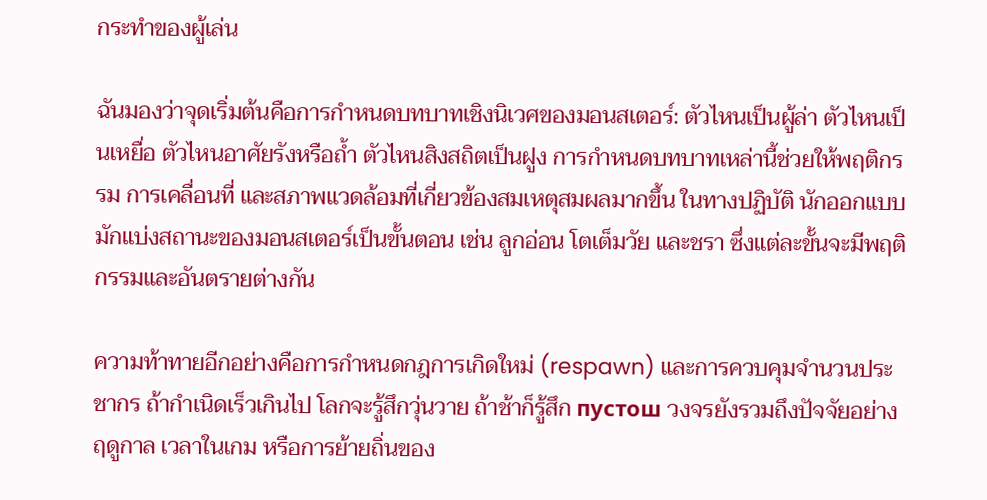กระทำของผู้เล่น

ฉันมองว่าจุดเริ่มต้นคือการกำหนดบทบาทเชิงนิเวศของมอนสเตอร์: ตัวไหนเป็นผู้ล่า ตัวไหนเป็นเหยื่อ ตัวไหนอาศัยรังหรือถ้ำ ตัวไหนสิงสถิตเป็นฝูง การกำหนดบทบาทเหล่านี้ช่วยให้พฤติกรรม การเคลื่อนที่ และสภาพแวดล้อมที่เกี่ยวข้องสมเหตุสมผลมากขึ้น ในทางปฏิบัติ นักออกแบบมักแบ่งสถานะของมอนสเตอร์เป็นขั้นตอน เช่น ลูกอ่อน โตเต็มวัย และชรา ซึ่งแต่ละขั้นจะมีพฤติกรรมและอันตรายต่างกัน

ความท้าทายอีกอย่างคือการกำหนดกฎการเกิดใหม่ (respawn) และการควบคุมจำนวนประชากร ถ้ากำเนิดเร็วเกินไป โลกจะรู้สึกวุ่นวาย ถ้าช้าก็รู้สึก пустош วงจรยังรวมถึงปัจจัยอย่างฤดูกาล เวลาในเกม หรือการย้ายถิ่นของ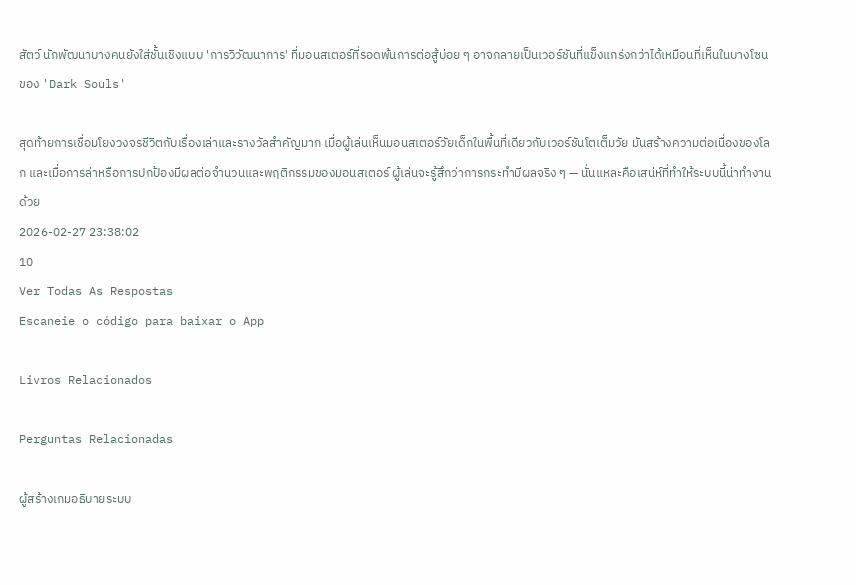สัตว์ นักพัฒนาบางคนยังใส่ชั้นเชิงแบบ 'การวิวัฒนาการ' ที่มอนสเตอร์ที่รอดพ้นการต่อสู้บ่อย ๆ อาจกลายเป็นเวอร์ชันที่แข็งแกร่งกว่าได้เหมือนที่เห็นในบางโซนของ 'Dark Souls'

สุดท้ายการเชื่อมโยงวงจรชีวิตกับเรื่องเล่าและรางวัลสำคัญมาก เมื่อผู้เล่นเห็นมอนสเตอร์วัยเด็กในพื้นที่เดียวกับเวอร์ชันโตเต็มวัย มันสร้างความต่อเนื่องของโลก และเมื่อการล่าหรือการปกป้องมีผลต่อจำนวนและพฤติกรรมของมอนสเตอร์ ผู้เล่นจะรู้สึกว่าการกระทำมีผลจริง ๆ — นั่นแหละคือเสน่ห์ที่ทำให้ระบบนี้น่าทำงานด้วย
2026-02-27 23:38:02
10
Ver Todas As Respostas
Escaneie o código para baixar o App

Livros Relacionados

Perguntas Relacionadas

ผู้สร้างเกมอธิบายระบบ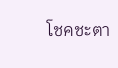โชคชะตา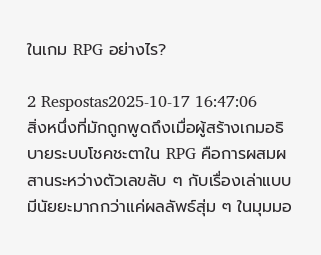ในเกม RPG อย่างไร?

2 Respostas2025-10-17 16:47:06
สิ่งหนึ่งที่มักถูกพูดถึงเมื่อผู้สร้างเกมอธิบายระบบโชคชะตาใน RPG คือการผสมผสานระหว่างตัวเลขลับ ๆ กับเรื่องเล่าแบบมีนัยยะมากกว่าแค่ผลลัพธ์สุ่ม ๆ ในมุมมอ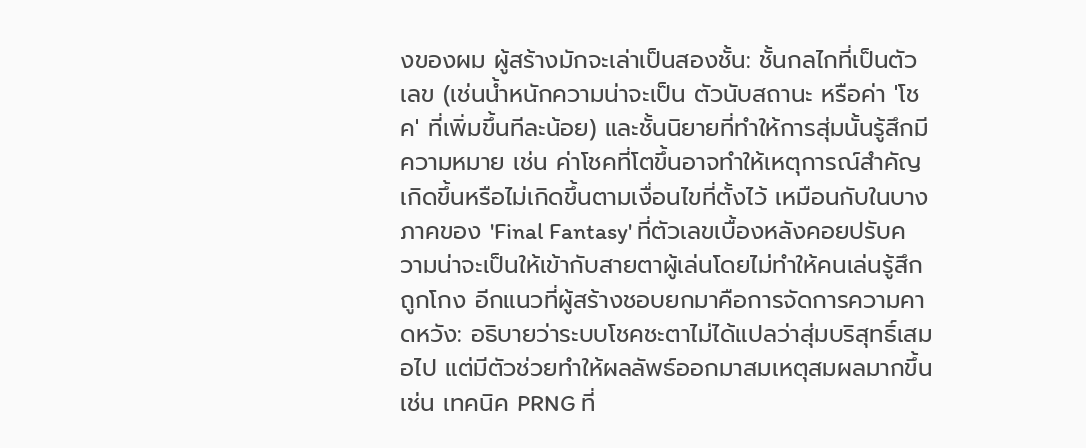งของผม ผู้สร้างมักจะเล่าเป็นสองชั้น: ชั้นกลไกที่เป็นตัวเลข (เช่นน้ำหนักความน่าจะเป็น ตัวนับสถานะ หรือค่า 'โชค' ที่เพิ่มขึ้นทีละน้อย) และชั้นนิยายที่ทำให้การสุ่มนั้นรู้สึกมีความหมาย เช่น ค่าโชคที่โตขึ้นอาจทำให้เหตุการณ์สำคัญเกิดขึ้นหรือไม่เกิดขึ้นตามเงื่อนไขที่ตั้งไว้ เหมือนกับในบางภาคของ 'Final Fantasy' ที่ตัวเลขเบื้องหลังคอยปรับความน่าจะเป็นให้เข้ากับสายตาผู้เล่นโดยไม่ทำให้คนเล่นรู้สึกถูกโกง อีกแนวที่ผู้สร้างชอบยกมาคือการจัดการความคาดหวัง: อธิบายว่าระบบโชคชะตาไม่ได้แปลว่าสุ่มบริสุทธิ์เสมอไป แต่มีตัวช่วยทำให้ผลลัพธ์ออกมาสมเหตุสมผลมากขึ้น เช่น เทคนิค PRNG ที่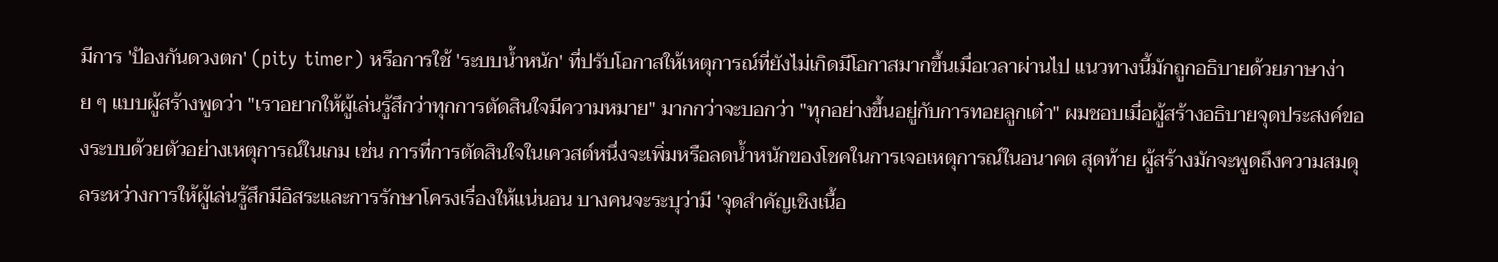มีการ 'ป้องกันดวงตก' (pity timer) หรือการใช้ 'ระบบน้ำหนัก' ที่ปรับโอกาสให้เหตุการณ์ที่ยังไม่เกิดมีโอกาสมากขึ้นเมื่อเวลาผ่านไป แนวทางนี้มักถูกอธิบายด้วยภาษาง่าย ๆ แบบผู้สร้างพูดว่า "เราอยากให้ผู้เล่นรู้สึกว่าทุกการตัดสินใจมีความหมาย" มากกว่าจะบอกว่า "ทุกอย่างขึ้นอยู่กับการทอยลูกเต๋า" ผมชอบเมื่อผู้สร้างอธิบายจุดประสงค์ของระบบด้วยตัวอย่างเหตุการณ์ในเกม เช่น การที่การตัดสินใจในเควสต์หนึ่งจะเพิ่มหรือลดน้ำหนักของโชคในการเจอเหตุการณ์ในอนาคต สุดท้าย ผู้สร้างมักจะพูดถึงความสมดุลระหว่างการให้ผู้เล่นรู้สึกมีอิสระและการรักษาโครงเรื่องให้แน่นอน บางคนจะระบุว่ามี 'จุดสำคัญเชิงเนื้อ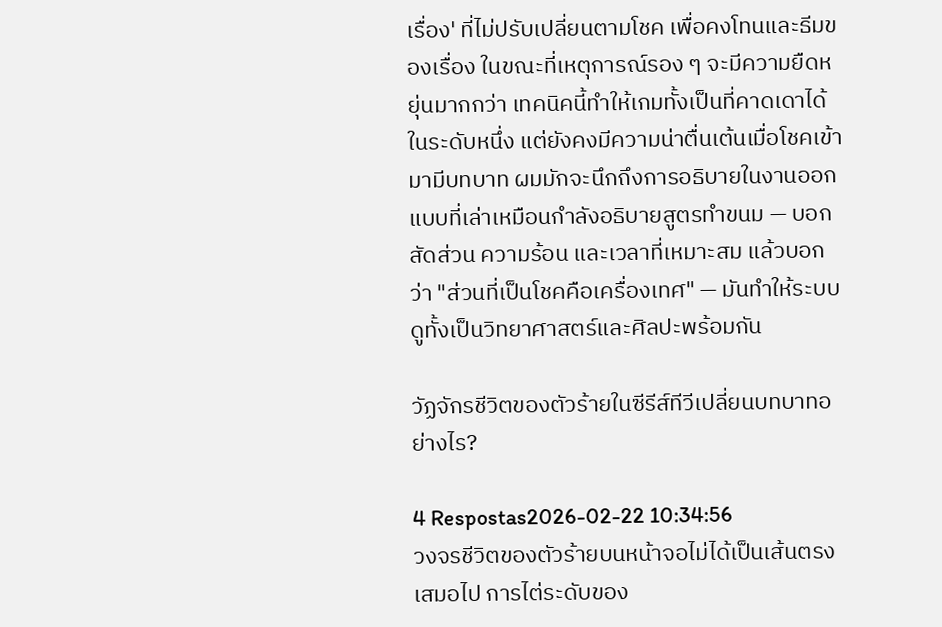เรื่อง' ที่ไม่ปรับเปลี่ยนตามโชค เพื่อคงโทนและธีมของเรื่อง ในขณะที่เหตุการณ์รอง ๆ จะมีความยืดหยุ่นมากกว่า เทคนิคนี้ทำให้เกมทั้งเป็นที่คาดเดาได้ในระดับหนึ่ง แต่ยังคงมีความน่าตื่นเต้นเมื่อโชคเข้ามามีบทบาท ผมมักจะนึกถึงการอธิบายในงานออกแบบที่เล่าเหมือนกำลังอธิบายสูตรทำขนม — บอกสัดส่วน ความร้อน และเวลาที่เหมาะสม แล้วบอกว่า "ส่วนที่เป็นโชคคือเครื่องเทศ" — มันทำให้ระบบดูทั้งเป็นวิทยาศาสตร์และศิลปะพร้อมกัน

วัฏจักรชีวิตของตัวร้ายในซีรีส์ทีวีเปลี่ยนบทบาทอย่างไร?

4 Respostas2026-02-22 10:34:56
วงจรชีวิตของตัวร้ายบนหน้าจอไม่ได้เป็นเส้นตรงเสมอไป การไต่ระดับของ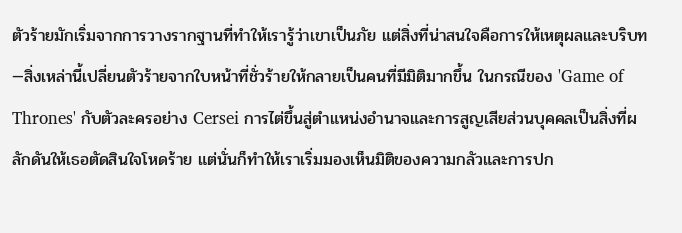ตัวร้ายมักเริ่มจากการวางรากฐานที่ทำให้เรารู้ว่าเขาเป็นภัย แต่สิ่งที่น่าสนใจคือการให้เหตุผลและบริบท—สิ่งเหล่านี้เปลี่ยนตัวร้ายจากใบหน้าที่ชั่วร้ายให้กลายเป็นคนที่มีมิติมากขึ้น ในกรณีของ 'Game of Thrones' กับตัวละครอย่าง Cersei การไต่ขึ้นสู่ตำแหน่งอำนาจและการสูญเสียส่วนบุคคลเป็นสิ่งที่ผลักดันให้เธอตัดสินใจโหดร้าย แต่นั่นก็ทำให้เราเริ่มมองเห็นมิติของความกลัวและการปก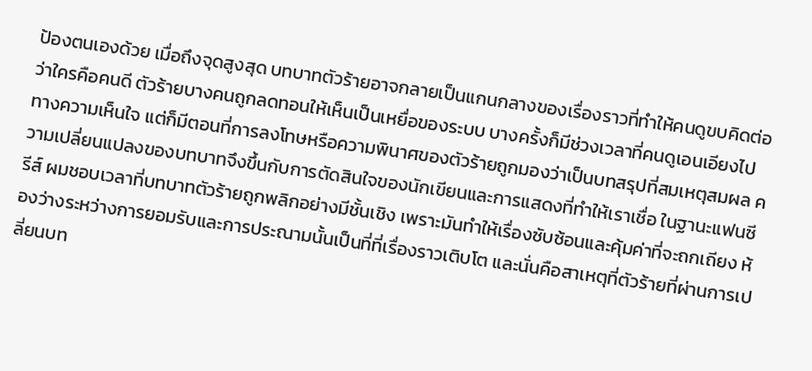ป้องตนเองด้วย เมื่อถึงจุดสูงสุด บทบาทตัวร้ายอาจกลายเป็นแกนกลางของเรื่องราวที่ทำให้คนดูขบคิดต่อว่าใครคือคนดี ตัวร้ายบางคนถูกลดทอนให้เห็นเป็นเหยื่อของระบบ บางครั้งก็มีช่วงเวลาที่คนดูเอนเอียงไปทางความเห็นใจ แต่ก็มีตอนที่การลงโทษหรือความพินาศของตัวร้ายถูกมองว่าเป็นบทสรุปที่สมเหตุสมผล ความเปลี่ยนแปลงของบทบาทจึงขึ้นกับการตัดสินใจของนักเขียนและการแสดงที่ทำให้เราเชื่อ ในฐานะแฟนซีรีส์ ผมชอบเวลาที่บทบาทตัวร้ายถูกพลิกอย่างมีชั้นเชิง เพราะมันทำให้เรื่องซับซ้อนและคุ้มค่าที่จะถกเถียง ห้องว่างระหว่างการยอมรับและการประณามนั้นเป็นที่ที่เรื่องราวเติบโต และนั่นคือสาเหตุที่ตัวร้ายที่ผ่านการเปลี่ยนบท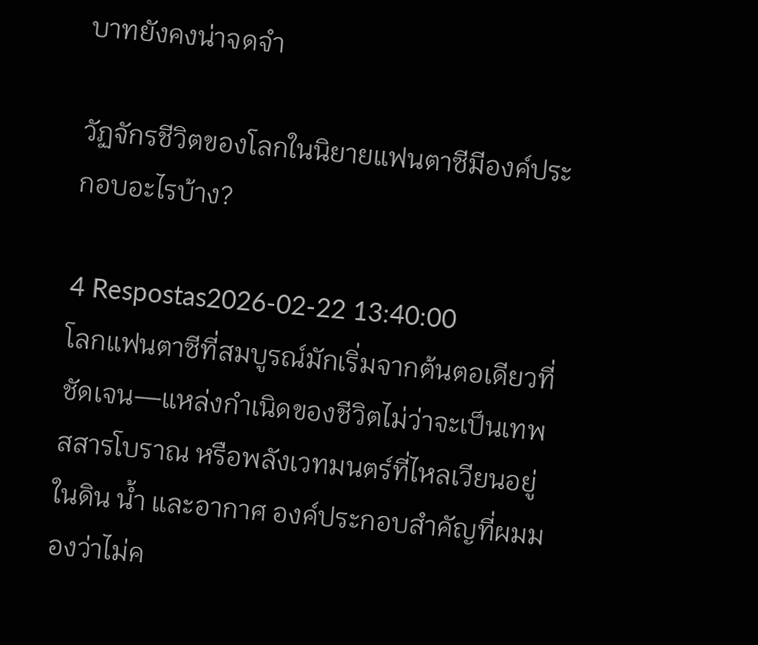บาทยังคงน่าจดจำ

วัฏจักรชีวิตของโลกในนิยายแฟนตาซีมีองค์ประกอบอะไรบ้าง?

4 Respostas2026-02-22 13:40:00
โลกแฟนตาซีที่สมบูรณ์มักเริ่มจากต้นตอเดียวที่ชัดเจน—แหล่งกำเนิดของชีวิตไม่ว่าจะเป็นเทพ สสารโบราณ หรือพลังเวทมนตร์ที่ไหลเวียนอยู่ในดิน น้ำ และอากาศ องค์ประกอบสำคัญที่ผมมองว่าไม่ค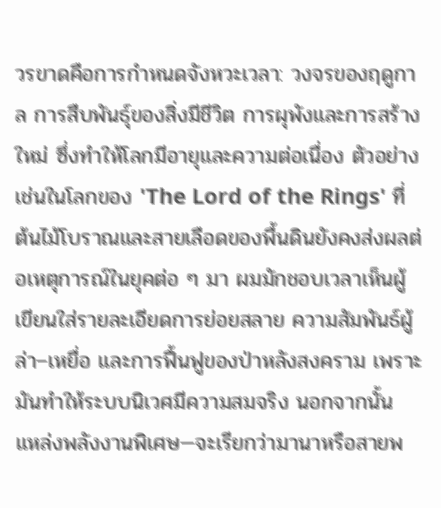วรขาดคือการกำหนดจังหวะเวลา: วงจรของฤดูกาล การสืบพันธุ์ของสิ่งมีชีวิต การผุพังและการสร้างใหม่ ซึ่งทำให้โลกมีอายุและความต่อเนื่อง ตัวอย่างเช่นในโลกของ 'The Lord of the Rings' ที่ต้นไม้โบราณและสายเลือดของพื้นดินยังคงส่งผลต่อเหตุการณ์ในยุคต่อ ๆ มา ผมมักชอบเวลาเห็นผู้เขียนใส่รายละเอียดการย่อยสลาย ความสัมพันธ์ผู้ล่า–เหยื่อ และการฟื้นฟูของป่าหลังสงคราม เพราะมันทำให้ระบบนิเวศมีความสมจริง นอกจากนั้น แหล่งพลังงานพิเศษ—จะเรียกว่ามานาหรือสายพ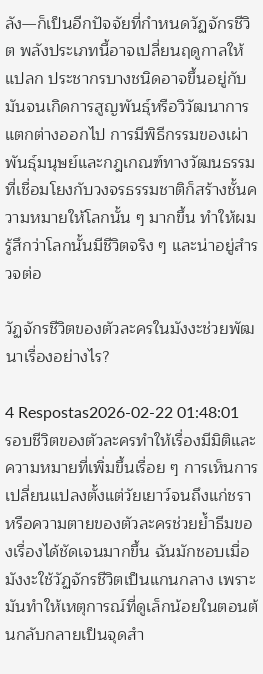ลัง—ก็เป็นอีกปัจจัยที่กำหนดวัฏจักรชีวิต พลังประเภทนี้อาจเปลี่ยนฤดูกาลให้แปลก ประชากรบางชนิดอาจขึ้นอยู่กับมันจนเกิดการสูญพันธุ์หรือวิวัฒนาการแตกต่างออกไป การมีพิธีกรรมของเผ่าพันธุ์มนุษย์และกฎเกณฑ์ทางวัฒนธรรมที่เชื่อมโยงกับวงจรธรรมชาติก็สร้างชั้นความหมายให้โลกนั้น ๆ มากขึ้น ทำให้ผมรู้สึกว่าโลกนั้นมีชีวิตจริง ๆ และน่าอยู่สำรวจต่อ

วัฏจักรชีวิตของตัวละครในมังงะช่วยพัฒนาเรื่องอย่างไร?

4 Respostas2026-02-22 01:48:01
รอบชีวิตของตัวละครทำให้เรื่องมีมิติและความหมายที่เพิ่มขึ้นเรื่อย ๆ การเห็นการเปลี่ยนแปลงตั้งแต่วัยเยาว์จนถึงแก่ชราหรือความตายของตัวละครช่วยย้ำธีมของเรื่องได้ชัดเจนมากขึ้น ฉันมักชอบเมื่อมังงะใช้วัฏจักรชีวิตเป็นแกนกลาง เพราะมันทำให้เหตุการณ์ที่ดูเล็กน้อยในตอนต้นกลับกลายเป็นจุดสำ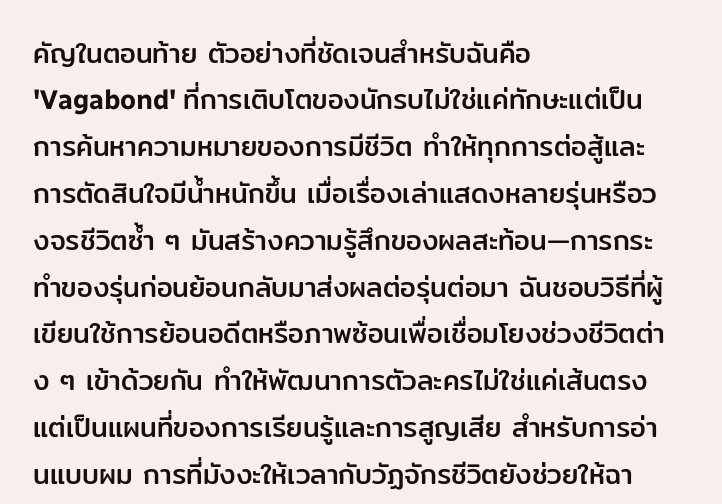คัญในตอนท้าย ตัวอย่างที่ชัดเจนสำหรับฉันคือ 'Vagabond' ที่การเติบโตของนักรบไม่ใช่แค่ทักษะแต่เป็นการค้นหาความหมายของการมีชีวิต ทำให้ทุกการต่อสู้และการตัดสินใจมีน้ำหนักขึ้น เมื่อเรื่องเล่าแสดงหลายรุ่นหรือวงจรชีวิตซ้ำ ๆ มันสร้างความรู้สึกของผลสะท้อน—การกระทำของรุ่นก่อนย้อนกลับมาส่งผลต่อรุ่นต่อมา ฉันชอบวิธีที่ผู้เขียนใช้การย้อนอดีตหรือภาพซ้อนเพื่อเชื่อมโยงช่วงชีวิตต่าง ๆ เข้าด้วยกัน ทำให้พัฒนาการตัวละครไม่ใช่แค่เส้นตรง แต่เป็นแผนที่ของการเรียนรู้และการสูญเสีย สำหรับการอ่านแบบผม การที่มังงะให้เวลากับวัฏจักรชีวิตยังช่วยให้ฉา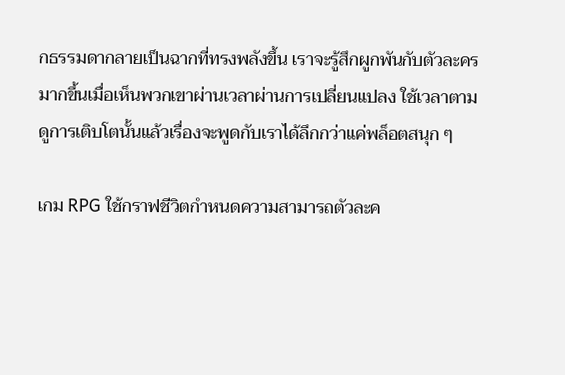กธรรมดากลายเป็นฉากที่ทรงพลังขึ้น เราจะรู้สึกผูกพันกับตัวละครมากขึ้นเมื่อเห็นพวกเขาผ่านเวลาผ่านการเปลี่ยนแปลง ใช้เวลาตามดูการเติบโตนั้นแล้วเรื่องจะพูดกับเราได้ลึกกว่าแค่พล็อตสนุก ๆ

เกม RPG ใช้กราฟชีวิตกำหนดความสามารถตัวละค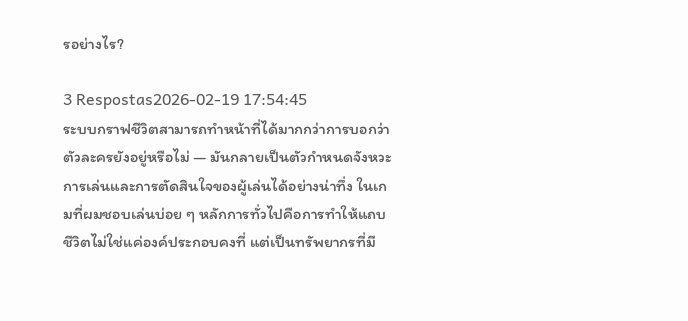รอย่างไร?

3 Respostas2026-02-19 17:54:45
ระบบกราฟชีวิตสามารถทำหน้าที่ได้มากกว่าการบอกว่าตัวละครยังอยู่หรือไม่ — มันกลายเป็นตัวกำหนดจังหวะการเล่นและการตัดสินใจของผู้เล่นได้อย่างน่าทึ่ง ในเกมที่ผมชอบเล่นบ่อย ๆ หลักการทั่วไปคือการทำให้แถบชีวิตไม่ใช่แค่องค์ประกอบคงที่ แต่เป็นทรัพยากรที่มี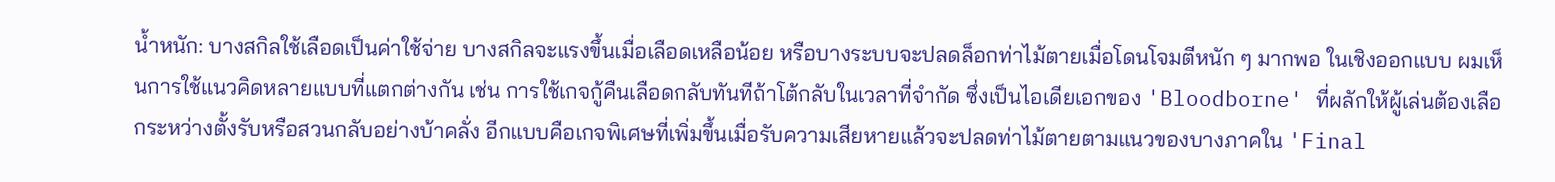น้ำหนัก: บางสกิลใช้เลือดเป็นค่าใช้จ่าย บางสกิลจะแรงขึ้นเมื่อเลือดเหลือน้อย หรือบางระบบจะปลดล็อกท่าไม้ตายเมื่อโดนโจมตีหนัก ๆ มากพอ ในเชิงออกแบบ ผมเห็นการใช้แนวคิดหลายแบบที่แตกต่างกัน เช่น การใช้เกจกู้คืนเลือดกลับทันทีถ้าโต้กลับในเวลาที่จำกัด ซึ่งเป็นไอเดียเอกของ 'Bloodborne' ที่ผลักให้ผู้เล่นต้องเลือกระหว่างตั้งรับหรือสวนกลับอย่างบ้าคลั่ง อีกแบบคือเกจพิเศษที่เพิ่มขึ้นเมื่อรับความเสียหายแล้วจะปลดท่าไม้ตายตามแนวของบางภาคใน 'Final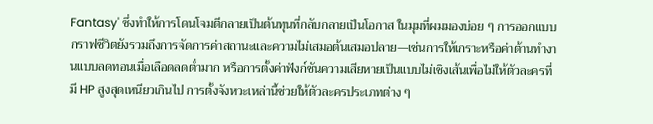Fantasy' ซึ่งทำให้การโดนโจมตีกลายเป็นต้นทุนที่กลับกลายเป็นโอกาส ในมุมที่ผมมองบ่อย ๆ การออกแบบกราฟชีวิตยังรวมถึงการจัดการค่าสถานะและความไม่เสมอต้นเสมอปลาย—เช่นการให้เกราะหรือค่าต้านทำงานแบบลดทอนเมื่อเลือดลดต่ำมาก หรือการตั้งค่าฟังก์ชันความเสียหายเป็นแบบไม่เชิงเส้นเพื่อไม่ให้ตัวละครที่มี HP สูงสุดเหนียวเกินไป การตั้งจังหวะเหล่านี้ช่วยให้ตัวละครประเภทต่าง ๆ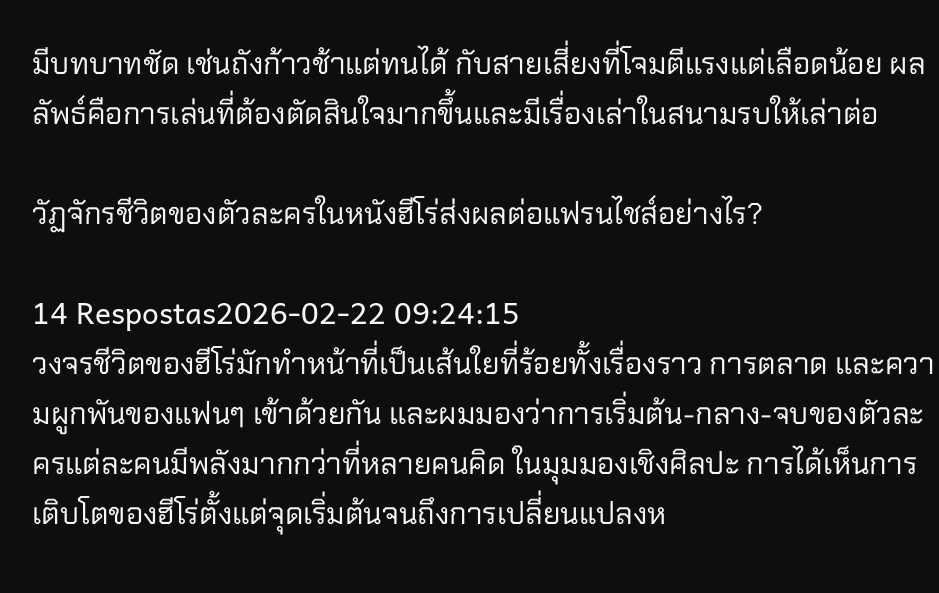มีบทบาทชัด เช่นถังก้าวช้าแต่ทนได้ กับสายเสี่ยงที่โจมตีแรงแต่เลือดน้อย ผลลัพธ์คือการเล่นที่ต้องตัดสินใจมากขึ้นและมีเรื่องเล่าในสนามรบให้เล่าต่อ

วัฏจักรชีวิตของตัวละครในหนังฮีโร่ส่งผลต่อแฟรนไชส์อย่างไร?

14 Respostas2026-02-22 09:24:15
วงจรชีวิตของฮีโร่มักทำหน้าที่เป็นเส้นใยที่ร้อยทั้งเรื่องราว การตลาด และความผูกพันของแฟนๆ เข้าด้วยกัน และผมมองว่าการเริ่มต้น-กลาง-จบของตัวละครแต่ละคนมีพลังมากกว่าที่หลายคนคิด ในมุมมองเชิงศิลปะ การได้เห็นการเติบโตของฮีโร่ตั้งแต่จุดเริ่มต้นจนถึงการเปลี่ยนแปลงห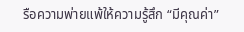รือความพ่ายแพ้ให้ความรู้สึก “มีคุณค่า”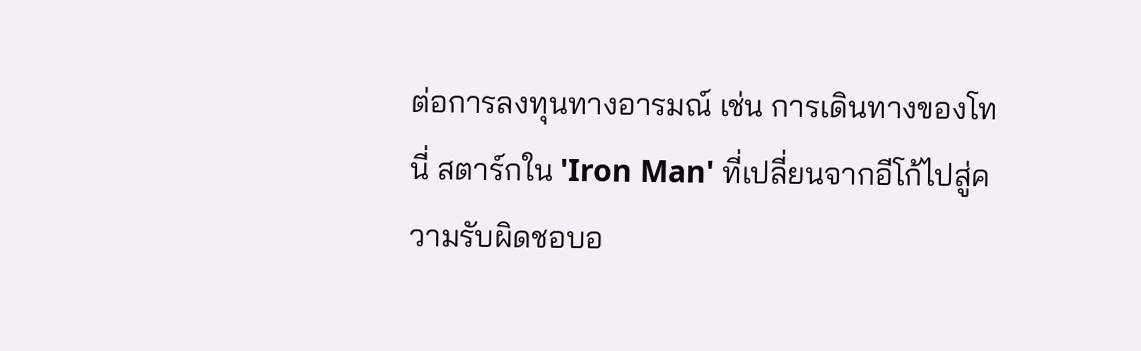ต่อการลงทุนทางอารมณ์ เช่น การเดินทางของโทนี่ สตาร์กใน 'Iron Man' ที่เปลี่ยนจากอีโก้ไปสู่ความรับผิดชอบอ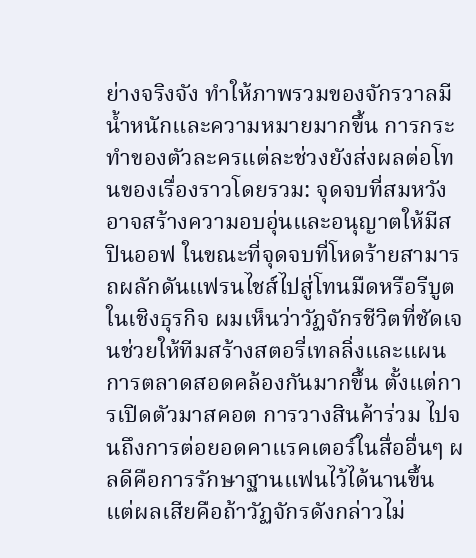ย่างจริงจัง ทำให้ภาพรวมของจักรวาลมีน้ำหนักและความหมายมากขึ้น การกระทำของตัวละครแต่ละช่วงยังส่งผลต่อโทนของเรื่องราวโดยรวม: จุดจบที่สมหวังอาจสร้างความอบอุ่นและอนุญาตให้มีสปินออฟ ในขณะที่จุดจบที่โหดร้ายสามารถผลักดันแฟรนไชส์ไปสู่โทนมืดหรือรีบูต ในเชิงธุรกิจ ผมเห็นว่าวัฏจักรชีวิตที่ชัดเจนช่วยให้ทีมสร้างสตอรี่เทลลิ่งและแผนการตลาดสอดคล้องกันมากขึ้น ตั้งแต่การเปิดตัวมาสคอต การวางสินค้าร่วม ไปจนถึงการต่อยอดคาแรคเตอร์ในสื่ออื่นๆ ผลดีคือการรักษาฐานแฟนไว้ได้นานขึ้น แต่ผลเสียคือถ้าวัฏจักรดังกล่าวไม่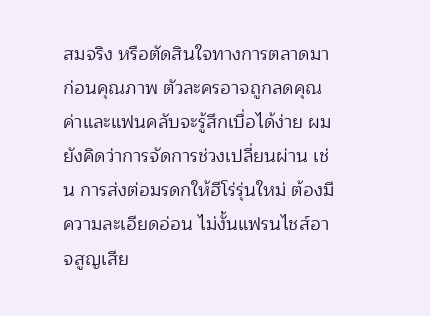สมจริง หรือตัดสินใจทางการตลาดมาก่อนคุณภาพ ตัวละครอาจถูกลดคุณค่าและแฟนคลับจะรู้สึกเบื่อได้ง่าย ผมยังคิดว่าการจัดการช่วงเปลี่ยนผ่าน เช่น การส่งต่อมรดกให้ฮีโร่รุ่นใหม่ ต้องมีความละเอียดอ่อน ไม่งั้นแฟรนไชส์อาจสูญเสีย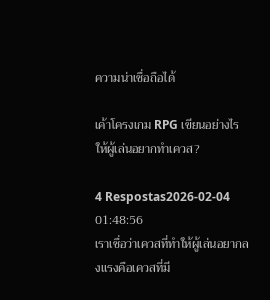ความน่าเชื่อถือได้

เค้าโครงเกม RPG เขียนอย่างไรให้ผู้เล่นอยากทำเควส?

4 Respostas2026-02-04 01:48:56
เราเชื่อว่าเควสที่ทำให้ผู้เล่นอยากลงแรงคือเควสที่มี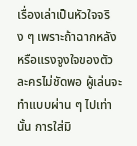เรื่องเล่าเป็นหัวใจจริง ๆ เพราะถ้าฉากหลังหรือแรงจูงใจของตัวละครไม่ชัดพอ ผู้เล่นจะทำแบบผ่าน ๆ ไปเท่านั้น การใส่มิ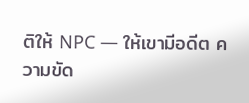ติให้ NPC — ให้เขามีอดีต ความขัด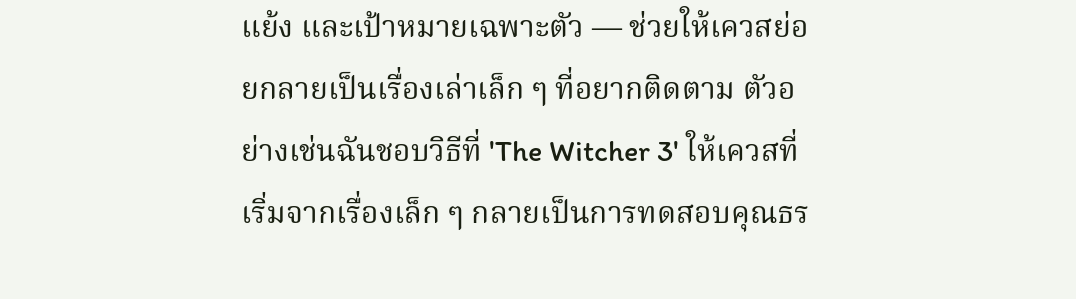แย้ง และเป้าหมายเฉพาะตัว — ช่วยให้เควสย่อยกลายเป็นเรื่องเล่าเล็ก ๆ ที่อยากติดตาม ตัวอย่างเช่นฉันชอบวิธีที่ 'The Witcher 3' ให้เควสที่เริ่มจากเรื่องเล็ก ๆ กลายเป็นการทดสอบคุณธร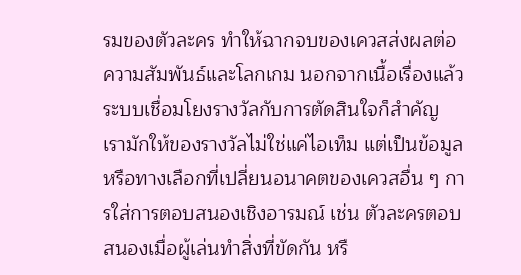รมของตัวละคร ทำให้ฉากจบของเควสส่งผลต่อความสัมพันธ์และโลกเกม นอกจากเนื้อเรื่องแล้ว ระบบเชื่อมโยงรางวัลกับการตัดสินใจก็สำคัญ เรามักให้ของรางวัลไม่ใช่แค่ไอเท็ม แต่เป็นข้อมูลหรือทางเลือกที่เปลี่ยนอนาคตของเควสอื่น ๆ การใส่การตอบสนองเชิงอารมณ์ เช่น ตัวละครตอบสนองเมื่อผู้เล่นทำสิ่งที่ขัดกัน หรื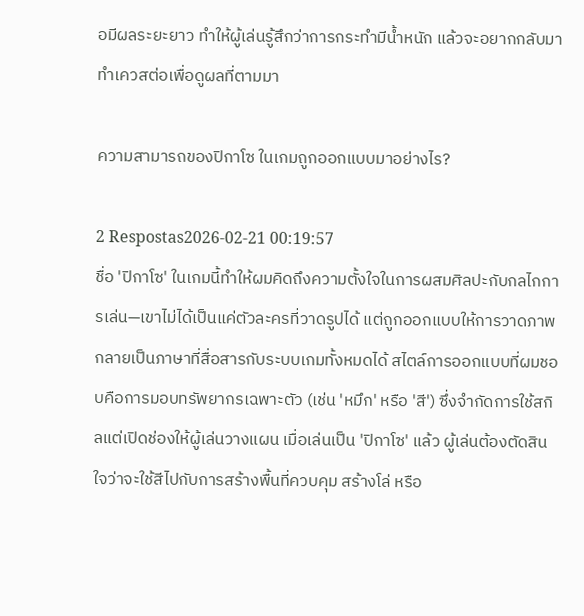อมีผลระยะยาว ทำให้ผู้เล่นรู้สึกว่าการกระทำมีน้ำหนัก แล้วจะอยากกลับมาทำเควสต่อเพื่อดูผลที่ตามมา

ความสามารถของปิกาโซ ในเกมถูกออกแบบมาอย่างไร?

2 Respostas2026-02-21 00:19:57
ชื่อ 'ปิกาโซ' ในเกมนี้ทำให้ผมคิดถึงความตั้งใจในการผสมศิลปะกับกลไกการเล่น—เขาไม่ได้เป็นแค่ตัวละครที่วาดรูปได้ แต่ถูกออกแบบให้การวาดภาพกลายเป็นภาษาที่สื่อสารกับระบบเกมทั้งหมดได้ สไตล์การออกแบบที่ผมชอบคือการมอบทรัพยากรเฉพาะตัว (เช่น 'หมึก' หรือ 'สี') ซึ่งจำกัดการใช้สกิลแต่เปิดช่องให้ผู้เล่นวางแผน เมื่อเล่นเป็น 'ปิกาโซ' แล้ว ผู้เล่นต้องตัดสินใจว่าจะใช้สีไปกับการสร้างพื้นที่ควบคุม สร้างโล่ หรือ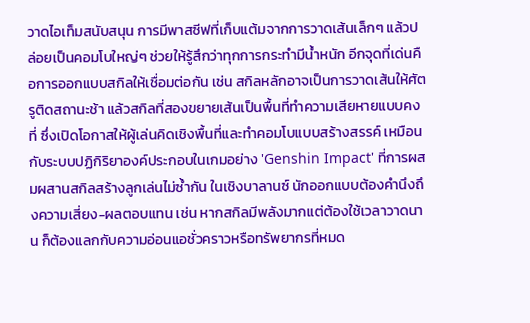วาดไอเท็มสนับสนุน การมีพาสซีฟที่เก็บแต้มจากการวาดเส้นเล็กๆ แล้วปล่อยเป็นคอมโบใหญ่ๆ ช่วยให้รู้สึกว่าทุกการกระทำมีน้ำหนัก อีกจุดที่เด่นคือการออกแบบสกิลให้เชื่อมต่อกัน เช่น สกิลหลักอาจเป็นการวาดเส้นให้ศัตรูติดสถานะช้า แล้วสกิลที่สองขยายเส้นเป็นพื้นที่ทำความเสียหายแบบคงที่ ซึ่งเปิดโอกาสให้ผู้เล่นคิดเชิงพื้นที่และทำคอมโบแบบสร้างสรรค์ เหมือนกับระบบปฏิกิริยาองค์ประกอบในเกมอย่าง 'Genshin Impact' ที่การผสมผสานสกิลสร้างลูกเล่นไม่ซ้ำกัน ในเชิงบาลานซ์ นักออกแบบต้องคำนึงถึงความเสี่ยง-ผลตอบแทน เช่น หากสกิลมีพลังมากแต่ต้องใช้เวลาวาดนาน ก็ต้องแลกกับความอ่อนแอชั่วคราวหรือทรัพยากรที่หมด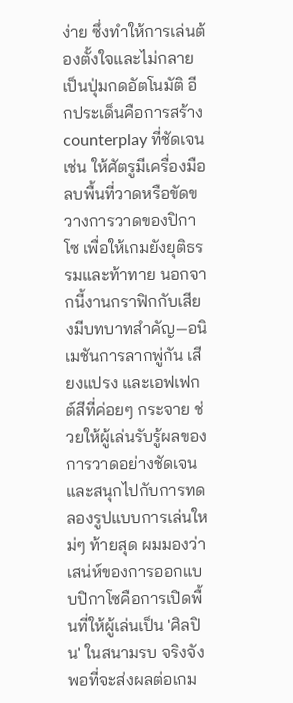ง่าย ซึ่งทำให้การเล่นต้องตั้งใจและไม่กลายเป็นปุ่มกดอัตโนมัติ อีกประเด็นคือการสร้าง counterplay ที่ชัดเจน เช่น ให้ศัตรูมีเครื่องมือลบพื้นที่วาดหรือขัดขวางการวาดของปิกาโซ เพื่อให้เกมยังยุติธรรมและท้าทาย นอกจากนี้งานกราฟิกกับเสียงมีบทบาทสำคัญ—อนิเมชันการลากพู่กัน เสียงแปรง และเอฟเฟกต์สีที่ค่อยๆ กระจาย ช่วยให้ผู้เล่นรับรู้ผลของการวาดอย่างชัดเจนและสนุกไปกับการทดลองรูปแบบการเล่นใหม่ๆ ท้ายสุด ผมมองว่าเสน่ห์ของการออกแบบปิกาโซคือการเปิดพื้นที่ให้ผู้เล่นเป็น 'ศิลปิน' ในสนามรบ จริงจังพอที่จะส่งผลต่อเกม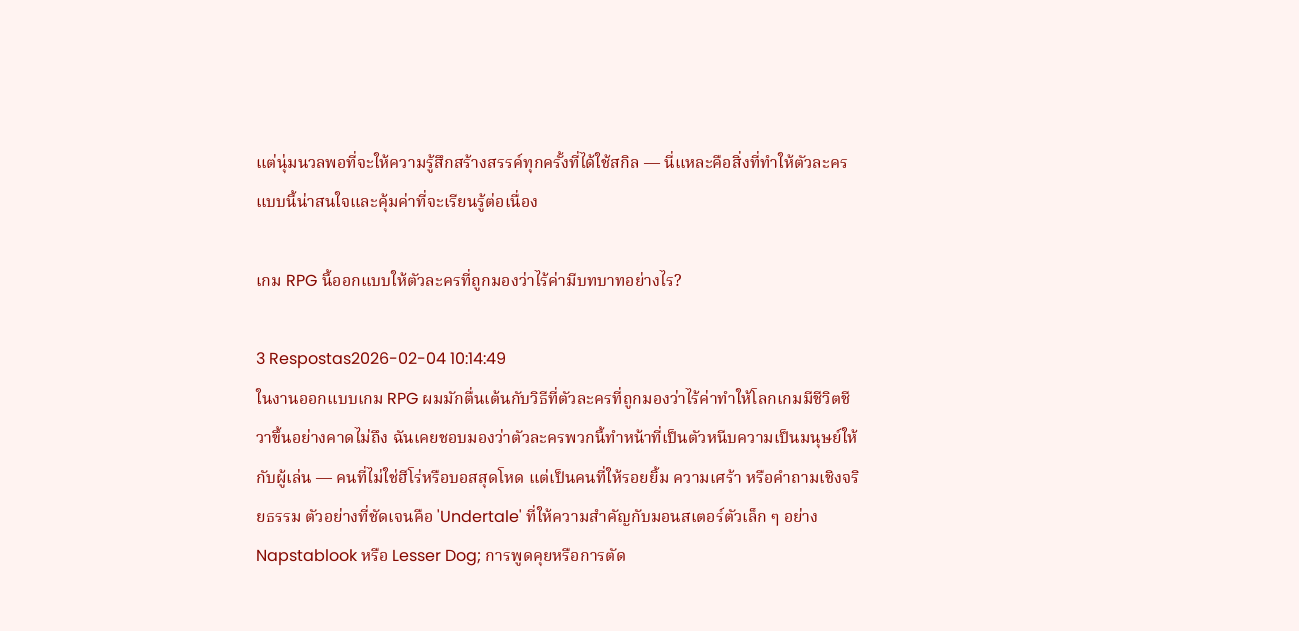แต่นุ่มนวลพอที่จะให้ความรู้สึกสร้างสรรค์ทุกครั้งที่ได้ใช้สกิล — นี่แหละคือสิ่งที่ทำให้ตัวละครแบบนี้น่าสนใจและคุ้มค่าที่จะเรียนรู้ต่อเนื่อง

เกม RPG นี้ออกแบบให้ตัวละครที่ถูกมองว่าไร้ค่ามีบทบาทอย่างไร?

3 Respostas2026-02-04 10:14:49
ในงานออกแบบเกม RPG ผมมักตื่นเต้นกับวิธีที่ตัวละครที่ถูกมองว่าไร้ค่าทำให้โลกเกมมีชีวิตชีวาขึ้นอย่างคาดไม่ถึง ฉันเคยชอบมองว่าตัวละครพวกนี้ทำหน้าที่เป็นตัวหนีบความเป็นมนุษย์ให้กับผู้เล่น — คนที่ไม่ใช่ฮีโร่หรือบอสสุดโหด แต่เป็นคนที่ให้รอยยิ้ม ความเศร้า หรือคำถามเชิงจริยธรรม ตัวอย่างที่ชัดเจนคือ 'Undertale' ที่ให้ความสำคัญกับมอนสเตอร์ตัวเล็ก ๆ อย่าง Napstablook หรือ Lesser Dog; การพูดคุยหรือการตัด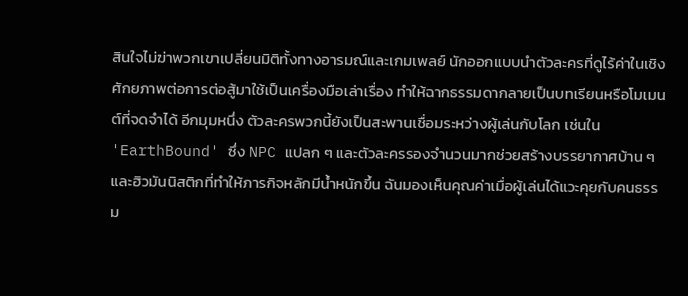สินใจไม่ฆ่าพวกเขาเปลี่ยนมิติทั้งทางอารมณ์และเกมเพลย์ นักออกแบบนำตัวละครที่ดูไร้ค่าในเชิงศักยภาพต่อการต่อสู้มาใช้เป็นเครื่องมือเล่าเรื่อง ทำให้ฉากธรรมดากลายเป็นบทเรียนหรือโมเมนต์ที่จดจำได้ อีกมุมหนึ่ง ตัวละครพวกนี้ยังเป็นสะพานเชื่อมระหว่างผู้เล่นกับโลก เช่นใน 'EarthBound' ซึ่ง NPC แปลก ๆ และตัวละครรองจำนวนมากช่วยสร้างบรรยากาศบ้าน ๆ และฮิวมันนิสติกที่ทำให้ภารกิจหลักมีน้ำหนักขึ้น ฉันมองเห็นคุณค่าเมื่อผู้เล่นได้แวะคุยกับคนธรรม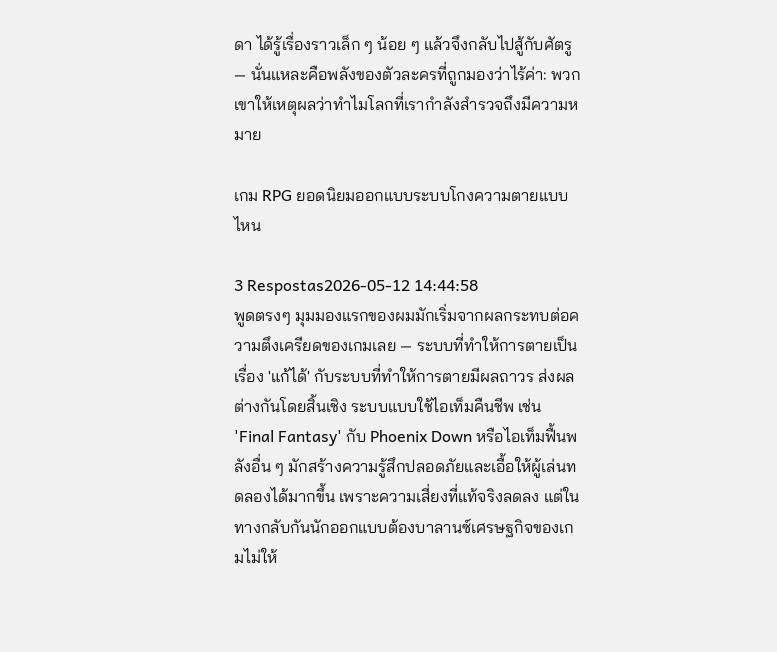ดา ได้รู้เรื่องราวเล็ก ๆ น้อย ๆ แล้วจึงกลับไปสู้กับศัตรู — นั่นแหละคือพลังของตัวละครที่ถูกมองว่าไร้ค่า: พวกเขาให้เหตุผลว่าทำไมโลกที่เรากำลังสำรวจถึงมีความหมาย

เกม RPG ยอดนิยมออกแบบระบบโกงความตายแบบไหน

3 Respostas2026-05-12 14:44:58
พูดตรงๆ มุมมองแรกของผมมักเริ่มจากผลกระทบต่อความตึงเครียดของเกมเลย — ระบบที่ทำให้การตายเป็นเรื่อง 'แก้ได้' กับระบบที่ทำให้การตายมีผลถาวร ส่งผลต่างกันโดยสิ้นเชิง ระบบแบบใช้ไอเท็มคืนชีพ เช่น 'Final Fantasy' กับ Phoenix Down หรือไอเท็มฟื้นพลังอื่น ๆ มักสร้างความรู้สึกปลอดภัยและเอื้อให้ผู้เล่นทดลองได้มากขึ้น เพราะความเสี่ยงที่แท้จริงลดลง แต่ในทางกลับกันนักออกแบบต้องบาลานซ์เศรษฐกิจของเกมไม่ให้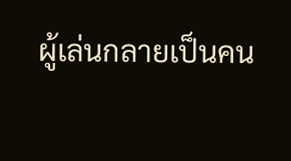ผู้เล่นกลายเป็นคน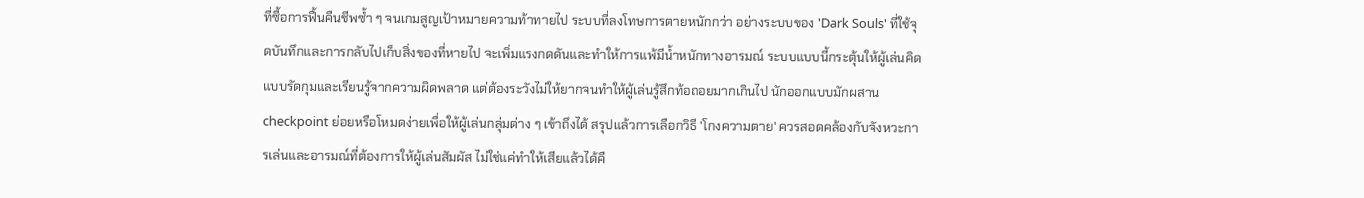ที่ซื้อการฟื้นคืนชีพซ้ำ ๆ จนเกมสูญเป้าหมายความท้าทายไป ระบบที่ลงโทษการตายหนักกว่า อย่างระบบของ 'Dark Souls' ที่ใช้จุดบันทึกและการกลับไปเก็บสิ่งของที่หายไป จะเพิ่มแรงกดดันและทำให้การแพ้มีน้ำหนักทางอารมณ์ ระบบแบบนี้กระตุ้นให้ผู้เล่นคิดแบบรัดกุมและเรียนรู้จากความผิดพลาด แต่ต้องระวังไม่ให้ยากจนทำให้ผู้เล่นรู้สึกท้อถอยมากเกินไป นักออกแบบมักผสาน checkpoint ย่อยหรือโหมดง่ายเพื่อให้ผู้เล่นกลุ่มต่าง ๆ เข้าถึงได้ สรุปแล้วการเลือกวิธี 'โกงความตาย' ควรสอดคล้องกับจังหวะการเล่นและอารมณ์ที่ต้องการให้ผู้เล่นสัมผัส ไม่ใช่แค่ทำให้เสียแล้วได้คื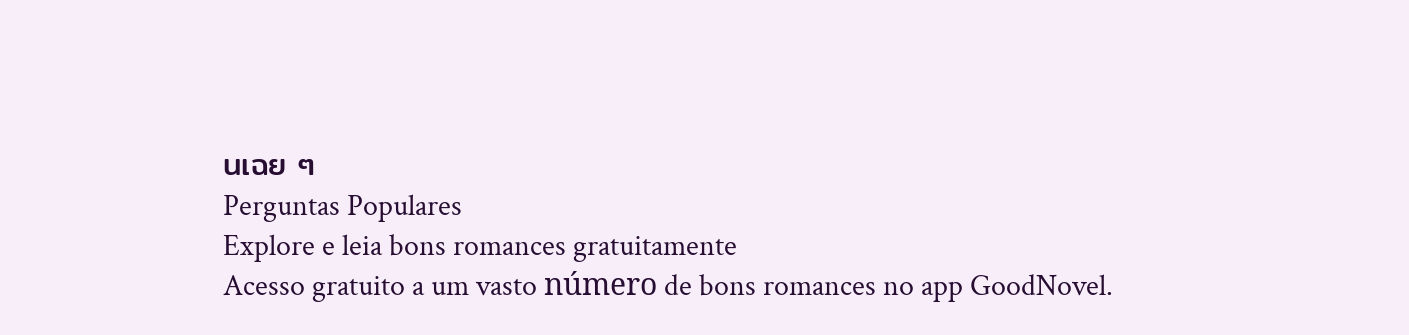นเฉย ๆ
Perguntas Populares
Explore e leia bons romances gratuitamente
Acesso gratuito a um vasto número de bons romances no app GoodNovel.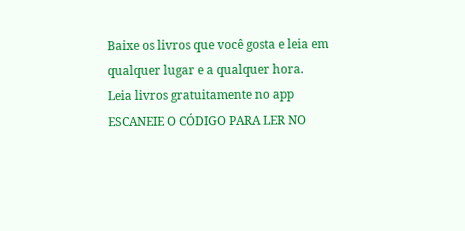Baixe os livros que você gosta e leia em qualquer lugar e a qualquer hora.
Leia livros gratuitamente no app
ESCANEIE O CÓDIGO PARA LER NO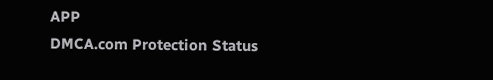APP
DMCA.com Protection Status